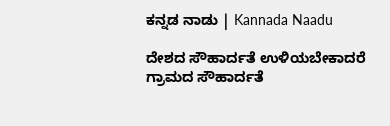ಕನ್ನಡ ನಾಡು | Kannada Naadu

ದೇಶದ ಸೌಹಾರ್ದತೆ ಉಳಿಯಬೇಕಾದರೆ ಗ್ರಾಮದ ಸೌಹಾರ್ದತೆ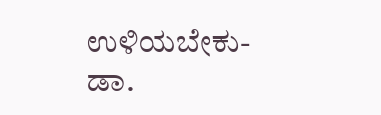ಉಳಿಯಬೇಕು- ಡಾ.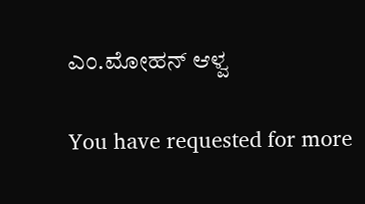ಎಂ.ಮೋಹನ್ ಆಳ್ವ

You have requested for more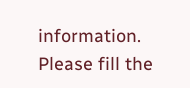information.
Please fill the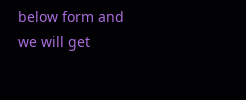below form and we will get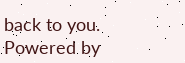back to you.
Powered by